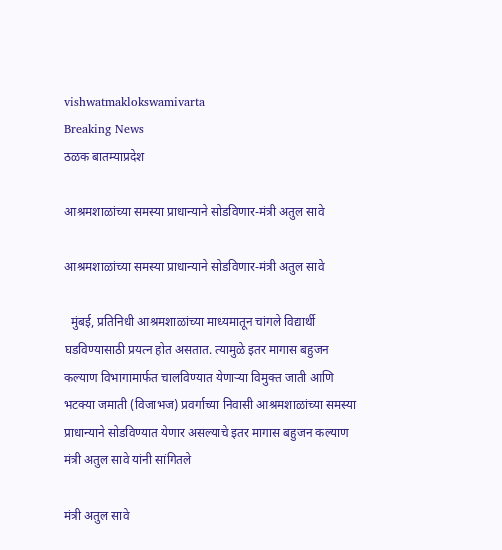vishwatmaklokswamivarta
Breaking News
ठळक बातम्याप्रदेश

आश्रमशाळांच्या समस्या प्राधान्याने सोडविणार-मंत्री अतुल सावे

आश्रमशाळांच्या समस्या प्राधान्याने सोडविणार-मंत्री अतुल सावे

  मुंबई, प्रतिनिधी आश्रमशाळांच्या माध्यमातून चांगले विद्यार्थी घडविण्यासाठी प्रयत्न होत असतात. त्यामुळे इतर मागास बहुजन कल्याण विभागामार्फत चालविण्यात येणाऱ्या विमुक्त जाती आणि भटक्या जमाती (विजाभज) प्रवर्गाच्या निवासी आश्रमशाळांच्या समस्या प्राधान्याने सोडविण्यात येणार असल्याचे इतर मागास बहुजन कल्याण मंत्री अतुल सावे यांनी सांगितले

मंत्री अतुल सावे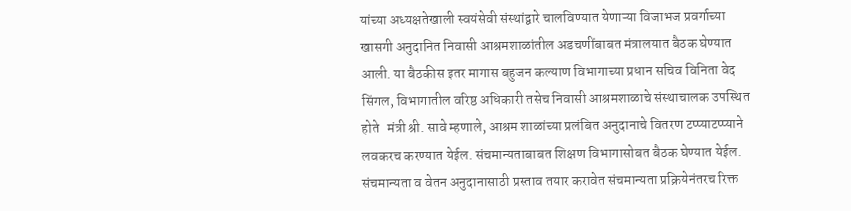यांच्या अध्यक्षतेखाली स्वयंसेवी संस्थांद्वारे चालविण्यात येणाऱ्या विजाभज प्रवर्गाच्या खासगी अनुदानित निवासी आश्रमशाळांतील अडचणींबाबत मंत्रालयात बैठक घेण्यात आली. या बैठकीस इतर मागास बहुजन कल्याण विभागाच्या प्रधान सचिव विनिता वेद सिंगल, विभागातील वरिष्ठ अधिकारी तसेच निवासी आश्रमशाळाचे संस्थाचालक उपस्थित होते   मंत्री श्री. सावे म्हणाले, आश्रम शाळांच्या प्रलंबित अनुदानाचे वितरण टप्प्याटप्प्याने लवकरच करण्यात येईल. संचमान्यताबाबत शिक्षण विभागासोबत बैठक घेण्यात येईल. संचमान्यता व वेतन अनुदानासाठी प्रस्ताव तयार करावेत संचमान्यता प्रक्रियेनंतरच रिक्त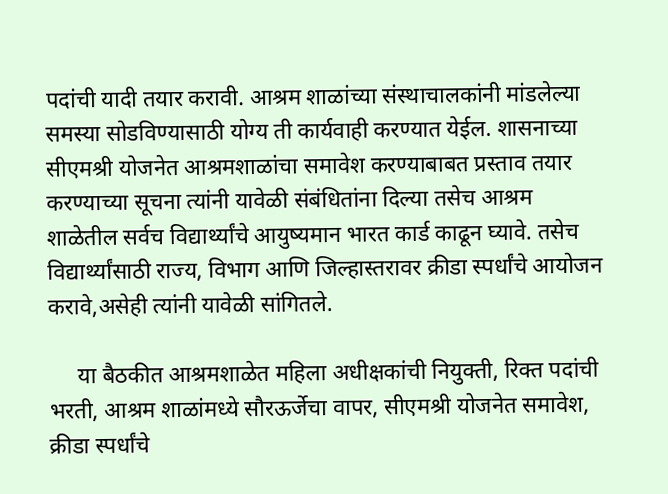पदांची यादी तयार करावी. आश्रम शाळांच्या संस्थाचालकांनी मांडलेल्या समस्या सोडविण्यासाठी योग्य ती कार्यवाही करण्यात येईल. शासनाच्या सीएमश्री योजनेत आश्रमशाळांचा समावेश करण्याबाबत प्रस्ताव तयार करण्याच्या सूचना त्यांनी यावेळी संबंधितांना दिल्या तसेच आश्रम शाळेतील सर्वच विद्यार्थ्यांचे आयुष्यमान भारत कार्ड काढून घ्यावे. तसेच विद्यार्थ्यांसाठी राज्य, विभाग आणि जिल्हास्तरावर क्रीडा स्पर्धांचे आयोजन करावे,असेही त्यांनी यावेळी सांगितले.

     या बैठकीत आश्रमशाळेत महिला अधीक्षकांची नियुक्ती, रिक्त पदांची भरती, आश्रम शाळांमध्ये सौरऊर्जेचा वापर, सीएमश्री योजनेत समावेश, क्रीडा स्पर्धांचे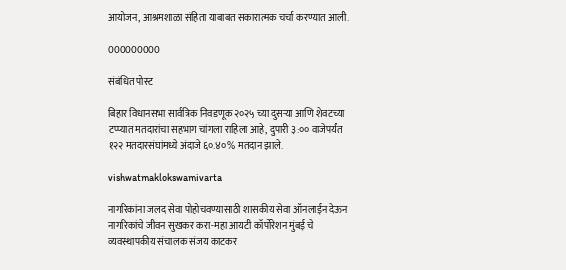आयोजन, आश्रमशाळा संहिता याबाबत सकारात्मक चर्चा करण्यात आली.

000000000

संबंधित पोस्ट

बिहार विधानसभा सार्वत्रिक निवडणूक २०२५ च्या दुसऱ्या आणि शेवटच्या टप्प्यात मतदारांचा सहभाग चांगला राहिला आहे, दुपारी ३:०० वाजेपर्यंत १२२ मतदारसंघांमध्ये अंदाजे ६०.४०% मतदान झाले.

vishwatmaklokswamivarta

नागरिकांना जलद सेवा पोहोचवण्यासाठी शासकीय सेवा ऑनलाईन देऊन नागरिकांचे जीवन सुखकर करा-महा आयटी कॉर्पोरेशन मुंबई चे व्यवस्थापकीय संचालक संजय काटकर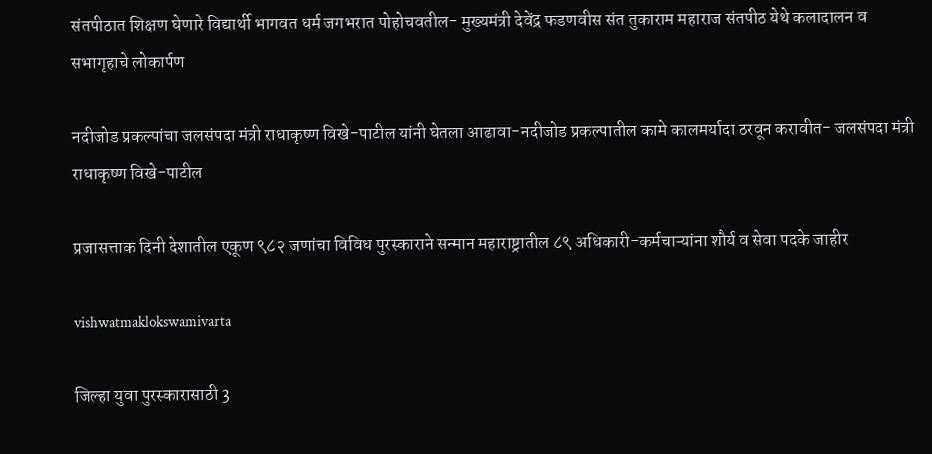संतपीठात शिक्षण घेणारे विद्यार्थी भागवत धर्म जगभरात पोहोचवतील- मुख्यमंत्री देवेंद्र फडणवीस संत तुकाराम महाराज संतपीठ येथे कलादालन व सभागृहाचे लोकार्पण

नदीजोड प्रकल्पांचा जलसंपदा मंत्री राधाकृष्ण विखे-पाटील यांनी घेतला आढावा-नदीजोड प्रकल्पातील कामे कालमर्यादा ठरवून करावीत- जलसंपदा मंत्री राधाकृष्ण विखे-पाटील

प्रजासत्ताक दिनी देशातील एकूण ९८२ जणांचा विविध पुरस्काराने सन्मान महाराष्ट्रातील ८९ अधिकारी-कर्मचाऱ्यांना शौर्य व सेवा पदके जाहीर

vishwatmaklokswamivarta

जिल्हा युवा पुरस्कारासाठी 3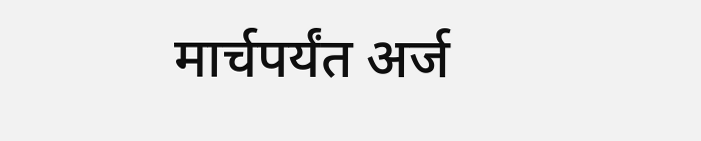मार्चपर्यंत अर्ज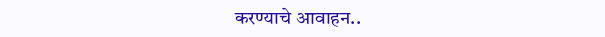करण्याचे आवाहन..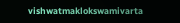vishwatmaklokswamivarta